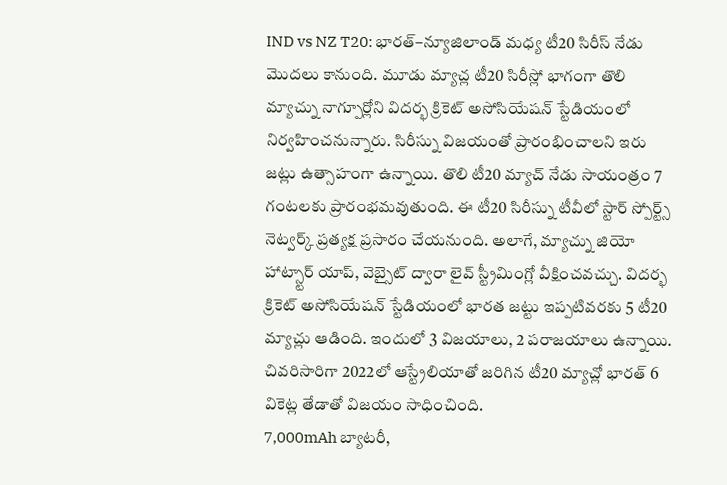IND vs NZ T20: భారత్–న్యూజిలాండ్ మధ్య టీ20 సిరీస్ నేడు మొదలు కానుంది. మూడు మ్యాచ్ల టీ20 సిరీస్లో భాగంగా తొలి మ్యాచ్ను నాగ్పూర్లోని విదర్భ క్రికెట్ అసోసియేషన్ స్టేడియంలో నిర్వహించనున్నారు. సిరీస్ను విజయంతో ప్రారంభించాలని ఇరు జట్లు ఉత్సాహంగా ఉన్నాయి. తొలి టీ20 మ్యాచ్ నేడు సాయంత్రం 7 గంటలకు ప్రారంభమవుతుంది. ఈ టీ20 సిరీస్ను టీవీలో స్టార్ స్పోర్ట్స్ నెట్వర్క్ ప్రత్యక్ష ప్రసారం చేయనుంది. అలాగే, మ్యాచ్ను జియో హాట్స్టార్ యాప్, వెబ్సైట్ ద్వారా లైవ్ స్ట్రీమింగ్లో వీక్షించవచ్చు. విదర్భ క్రికెట్ అసోసియేషన్ స్టేడియంలో భారత జట్టు ఇప్పటివరకు 5 టీ20 మ్యాచ్లు ఆడింది. ఇందులో 3 విజయాలు, 2 పరాజయాలు ఉన్నాయి. చివరిసారిగా 2022లో ఆస్ట్రేలియాతో జరిగిన టీ20 మ్యాచ్లో భారత్ 6 వికెట్ల తేడాతో విజయం సాధించింది.
7,000mAh బ్యాటరీ,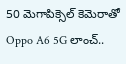50 మెగాపిక్సెల్ కెమెరాతో Oppo A6 5G లాంచ్..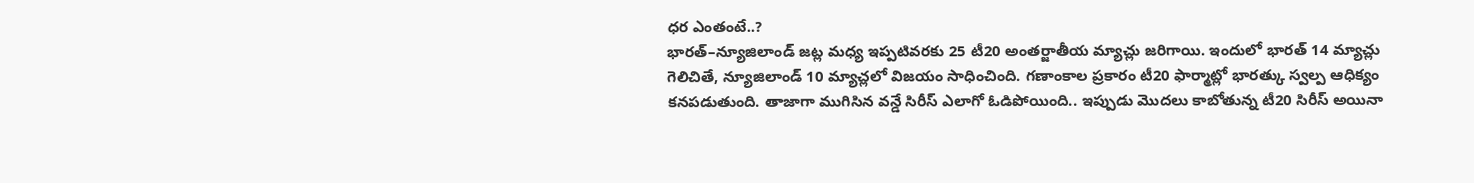ధర ఎంతంటే..?
భారత్–న్యూజిలాండ్ జట్ల మధ్య ఇప్పటివరకు 25 టీ20 అంతర్జాతీయ మ్యాచ్లు జరిగాయి. ఇందులో భారత్ 14 మ్యాచ్లు గెలిచితే, న్యూజిలాండ్ 10 మ్యాచ్లలో విజయం సాధించింది. గణాంకాల ప్రకారం టీ20 ఫార్మాట్లో భారత్కు స్వల్ప ఆధిక్యం కనపడుతుంది. తాజాగా ముగిసిన వన్డే సిరీస్ ఎలాగో ఓడిపోయింది.. ఇప్పుడు మొదలు కాబోతున్న టీ20 సిరీస్ అయినా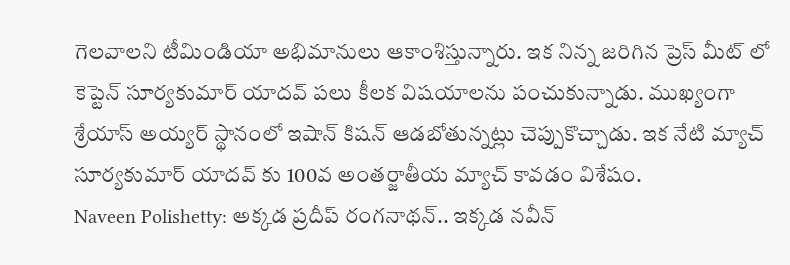గెలవాలని టీమిండియా అభిమానులు ఆకాంశిస్తున్నారు. ఇక నిన్న జరిగిన ప్రెస్ మీట్ లో కెప్టెన్ సూర్యకుమార్ యాదవ్ పలు కీలక విషయాలను పంచుకున్నాడు. ముఖ్యంగా శ్రేయాస్ అయ్యర్ స్థానంలో ఇషాన్ కిషన్ ఆడబోతున్నట్లు చెప్పుకొచ్చాడు. ఇక నేటి మ్యాచ్ సూర్యకుమార్ యాదవ్ కు 100వ అంతర్జాతీయ మ్యాచ్ కావడం విశేషం.
Naveen Polishetty: అక్కడ ప్రదీప్ రంగనాథన్.. ఇక్కడ నవీన్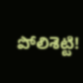పోలిశెట్టి!